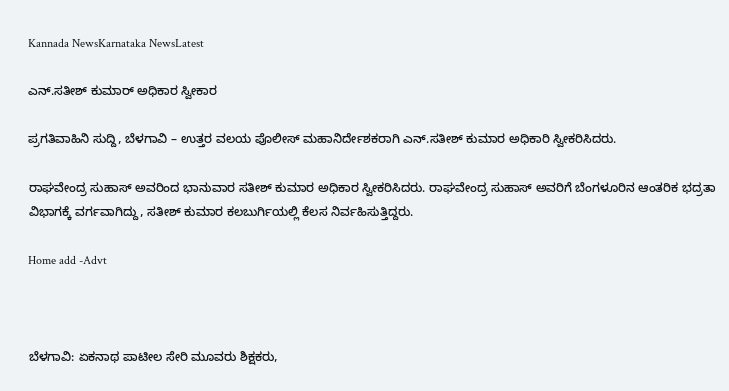Kannada NewsKarnataka NewsLatest

ಎನ್.ಸತೀಶ್ ಕುಮಾರ್ ಅಧಿಕಾರ ಸ್ವೀಕಾರ

ಪ್ರಗತಿವಾಹಿನಿ ಸುದ್ದಿ, ಬೆಳಗಾವಿ – ಉತ್ತರ ವಲಯ ಪೊಲೀಸ್ ಮಹಾನಿರ್ದೇಶಕರಾಗಿ ಎನ್.ಸತೀಶ್ ಕುಮಾರ ಅಧಿಕಾರಿ ಸ್ವೀಕರಿಸಿದರು.

ರಾಘವೇಂದ್ರ ಸುಹಾಸ್ ಅವರಿಂದ ಭಾನುವಾರ ಸತೀಶ್ ಕುಮಾರ ಅಧಿಕಾರ ಸ್ವೀಕರಿಸಿದರು. ರಾಘವೇಂದ್ರ ಸುಹಾಸ್ ಅವರಿಗೆ ಬೆಂಗಳೂರಿನ ಆಂತರಿಕ ಭದ್ರತಾ ವಿಭಾಗಕ್ಕೆ ವರ್ಗವಾಗಿದ್ದು, ಸತೀಶ್ ಕುಮಾರ ಕಲಬುರ್ಗಿಯಲ್ಲಿ ಕೆಲಸ ನಿರ್ವಹಿಸುತ್ತಿದ್ದರು.

Home add -Advt



ಬೆಳಗಾವಿ: ಏಕನಾಥ ಪಾಟೀಲ ಸೇರಿ ಮೂವರು ಶಿಕ್ಷಕರು,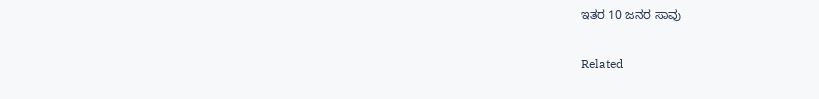ಇತರ 10 ಜನರ ಸಾವು

Related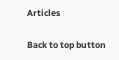Articles

Back to top button